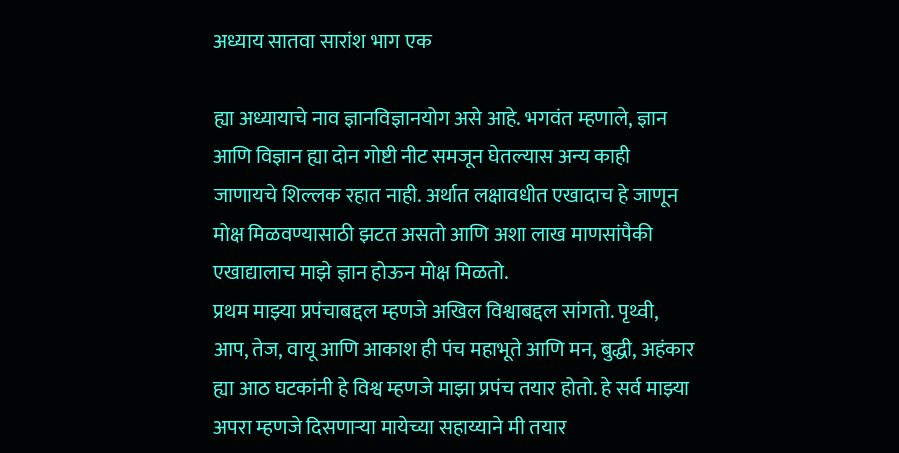अध्याय सातवा सारांश भाग एक

ह्या अध्यायाचे नाव ज्ञानविज्ञानयोग असे आहे. भगवंत म्हणाले, ज्ञान आणि विज्ञान ह्या दोन गोष्टी नीट समजून घेतल्यास अन्य काही जाणायचे शिल्लक रहात नाही. अर्थात लक्षावधीत एखादाच हे जाणून मोक्ष मिळवण्यासाठी झटत असतो आणि अशा लाख माणसांपैकी एखाद्यालाच माझे ज्ञान होऊन मोक्ष मिळतो.
प्रथम माझ्या प्रपंचाबद्दल म्हणजे अखिल विश्वाबद्दल सांगतो. पृथ्वी, आप, तेज, वायू आणि आकाश ही पंच महाभूते आणि मन, बुद्धी, अहंकार ह्या आठ घटकांनी हे विश्व म्हणजे माझा प्रपंच तयार होतो. हे सर्व माझ्या अपरा म्हणजे दिसणाऱ्या मायेच्या सहाय्याने मी तयार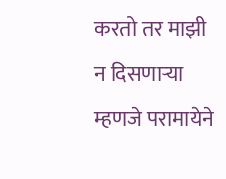करतो तर माझी न दिसणाऱ्या म्हणजे परामायेने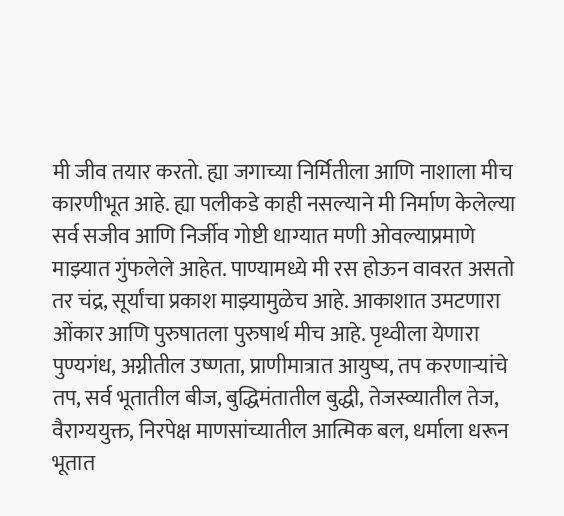मी जीव तयार करतो. ह्या जगाच्या निर्मितीला आणि नाशाला मीच कारणीभूत आहे. ह्या पलीकडे काही नसल्याने मी निर्माण केलेल्या सर्व सजीव आणि निर्जीव गोष्टी धाग्यात मणी ओवल्याप्रमाणे माझ्यात गुंफलेले आहेत. पाण्यामध्ये मी रस होऊन वावरत असतो तर चंद्र, सूर्यांचा प्रकाश माझ्यामुळेच आहे. आकाशात उमटणारा ओंकार आणि पुरुषातला पुरुषार्थ मीच आहे. पृथ्वीला येणारा पुण्यगंध, अग्नीतील उष्णता, प्राणीमात्रात आयुष्य, तप करणाऱ्यांचे तप, सर्व भूतातील बीज, बुद्धिमंतातील बुद्धी, तेजस्व्यातील तेज, वैराग्ययुक्त, निरपेक्ष माणसांच्यातील आत्मिक बल, धर्माला धरून भूतात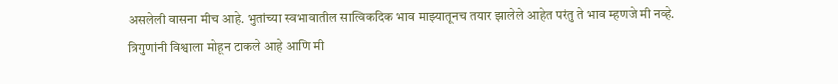असलेली वासना मीच आहे. भुतांच्या स्वभावातील सात्विकदिक भाव माझ्यातूनच तयार झालेले आहेत परंतु ते भाव म्हणजे मी नव्हे.
त्रिगुणांनी विश्वाला मोहून टाकले आहे आणि मी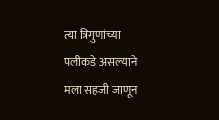त्या त्रिगुणांच्या पलीकडे असल्याने मला सहजी जाणून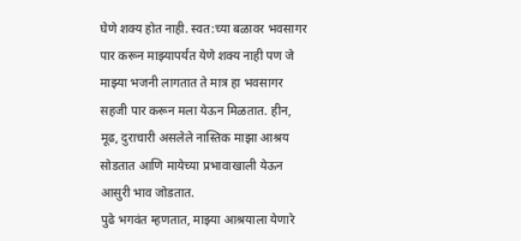घेणे शक्य होत नाही. स्वत:च्या बळावर भवसागर पार करून माझ्यापर्यंत येणे शक्य नाही पण जे माझ्या भजनी लागतात ते मात्र हा भवसागर सहजी पार करून मला येऊन मिळतात. हीन, मूढ, दुराचारी असलेले नास्तिक माझा आश्रय सोडतात आणि मायेच्या प्रभावाखाली येऊन आसुरी भाव जोडतात.
पुढे भगवंत म्हणतात, माझ्या आश्रयाला येणारे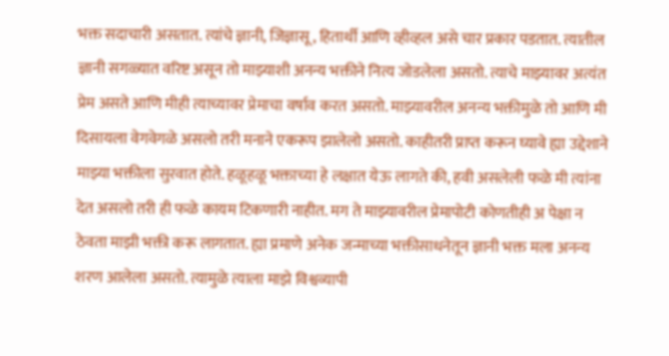भक्त सदाचारी असतात. त्यांचे ज्ञानी, जिज्ञासू, हितार्थी आणि व्हीव्हल असे चार प्रकार पडतात. त्यातील ज्ञानी सगळ्यात वरिष्ट असून तो माझ्याशी अनन्य भक्तीने नित्य जोडलेला असतो. त्याचे माझ्यावर अत्यंत प्रेम असते आणि मीही त्याच्यावर प्रेमाचा वर्षाव करत असतो. माझ्यावरील अनन्य भक्तीमुळे तो आणि मी दिसायला वेगवेगळे असलो तरी मनाने एकरूप झालेलो असतो. काहीतरी प्राप्त करून घ्यावे ह्या उद्देशाने माझ्या भक्तीला सुरवात होते. हळूहळू भक्ताच्या हे लक्षात येऊ लागते की, हवी असलेली फळे मी त्यांना देत असलो तरी ही फळे कायम टिकणारी नाहीत. मग ते माझ्यावरील प्रेमापोटी कोणतीही अ पेक्षा न ठेवता माझी भक्ती करू लागतात. ह्या प्रमाणे अनेक जन्माच्या भक्तीसाधनेतून ज्ञानी भक्त मला अनन्य शरण आलेला असतो. त्यामुळे त्याला माझे विश्वव्यापी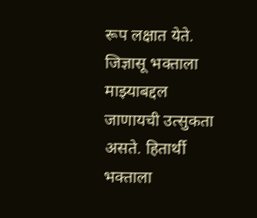रूप लक्षात येते. जिज्ञासू भक्ताला माझ्याबद्दल जाणायची उत्सुकता असते. हितार्थी भक्ताला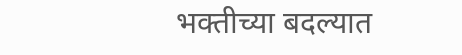भक्तीच्या बदल्यात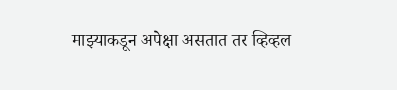माझ्याकडून अपेक्षा असतात तर व्हिव्हल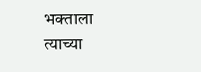भक्ताला त्याच्या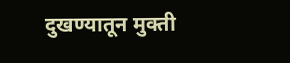दुखण्यातून मुक्ती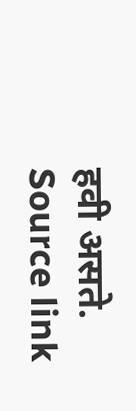हवी असते.
Source link